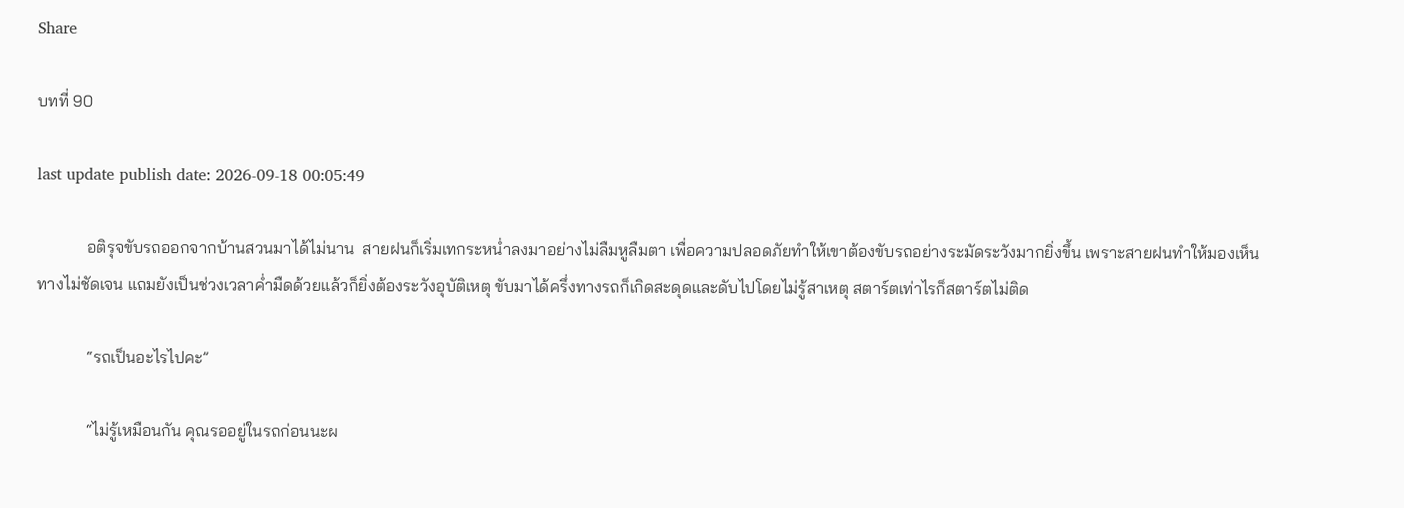Share

บทที่ 90

last update publish date: 2026-09-18 00:05:49

            อติรุจขับรถออกจากบ้านสวนมาได้ไม่นาน  สายฝนก็เริ่มเทกระหน่ำลงมาอย่างไม่ลืมหูลืมตา เพื่อความปลอดภัยทำให้เขาต้องขับรถอย่างระมัดระวังมากยิ่งขึ้น เพราะสายฝนทำให้มองเห็นทางไม่ชัดเจน แถมยังเป็นช่วงเวลาค่ำมืดด้วยแล้วก็ยิ่งต้องระวังอุบัติเหตุ ขับมาได้ครึ่งทางรถก็เกิดสะดุดและดับไปโดยไม่รู้สาเหตุ สตาร์ตเท่าไรก็สตาร์ตไม่ติด

            “รถเป็นอะไรไปคะ”

            “ไม่รู้เหมือนกัน คุณรออยู่ในรถก่อนนะผ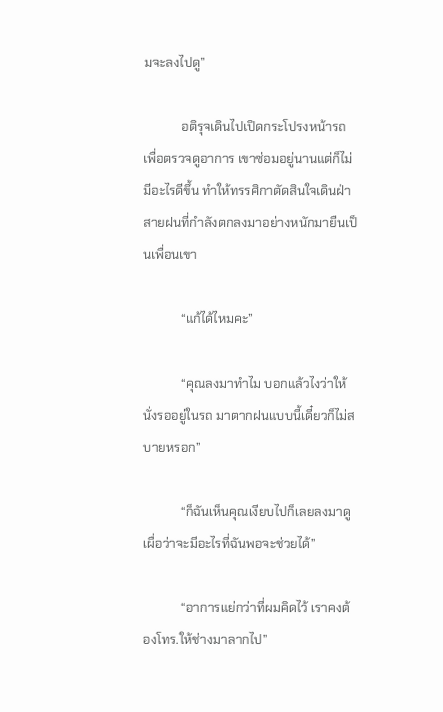มจะลงไปดู”

            อติรุจเดินไปเปิดกระโปรงหน้ารถเพื่อตรวจดูอาการ เขาซ่อมอยู่นานแต่ก็ไม่มีอะไรดีขึ้น ทำให้ทรรศิกาตัดสินใจเดินฝ่าสายฝนที่กำลังตกลงมาอย่างหนักมายืนเป็นเพื่อนเขา

            “แก้ได้ไหมคะ”

            “คุณลงมาทำไม บอกแล้วไงว่าให้นั่งรออยู่ในรถ มาตากฝนแบบนี้เดี๋ยวก็ไม่สบายหรอก”

            “ก็ฉันเห็นคุณเงียบไปก็เลยลงมาดูเผื่อว่าจะมีอะไรที่ฉันพอจะช่วยได้”

            “อาการแย่กว่าที่ผมคิดไว้ เราคงต้องโทร.ให้ช่างมาลากไป”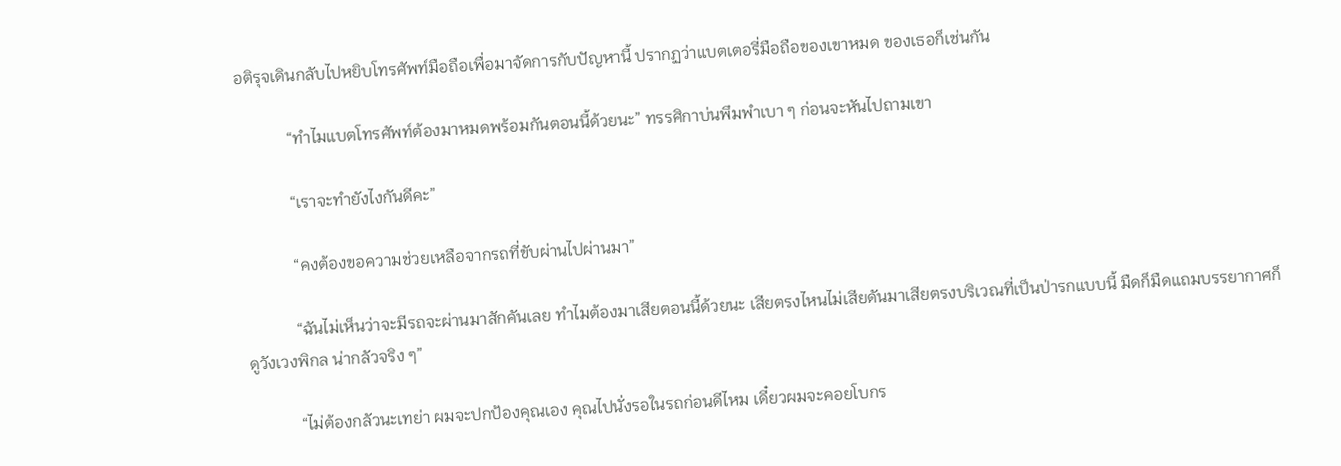อติรุจเดินกลับไปหยิบโทรศัพท์มือถือเพื่อมาจัดการกับปัญหานี้ ปรากฏว่าแบตเตอรี่มือถือของเขาหมด ของเธอก็เช่นกัน

            “ทำไมแบตโทรศัพท์ต้องมาหมดพร้อมกันตอนนี้ด้วยนะ” ทรรศิกาบ่นพึมพำเบา ๆ ก่อนจะหันไปถามเขา

            “เราจะทำยังไงกันดีคะ”

            “คงต้องขอความช่วยเหลือจากรถที่ขับผ่านไปผ่านมา”

            “ฉันไม่เห็นว่าจะมีรถจะผ่านมาสักคันเลย ทำไมต้องมาเสียตอนนี้ด้วยนะ เสียตรงไหนไม่เสียดันมาเสียตรงบริเวณที่เป็นป่ารกแบบนี้ มืดก็มืดแถมบรรยากาศก็ดูวังเวงพิกล น่ากลัวจริง ๆ”

            “ไม่ต้องกลัวนะเทย่า ผมจะปกป้องคุณเอง คุณไปนั่งรอในรถก่อนดีไหม เดี๋ยวผมจะคอยโบกร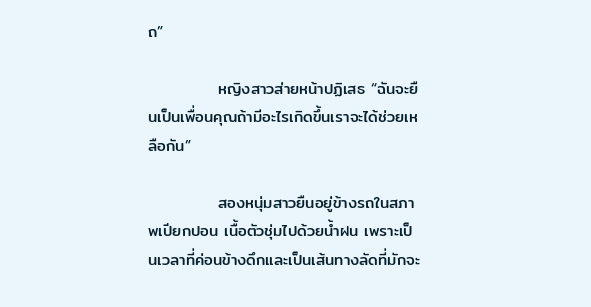ถ”

            หญิงสาวส่ายหน้าปฏิเสธ “ฉันจะยืนเป็นเพื่อนคุณถ้ามีอะไรเกิดขึ้นเราจะได้ช่วยเหลือกัน”

            สองหนุ่มสาวยืนอยู่ข้างรถในสภาพเปียกปอน เนื้อตัวชุ่มไปด้วยน้ำฝน เพราะเป็นเวลาที่ค่อนข้างดึกและเป็นเส้นทางลัดที่มักจะ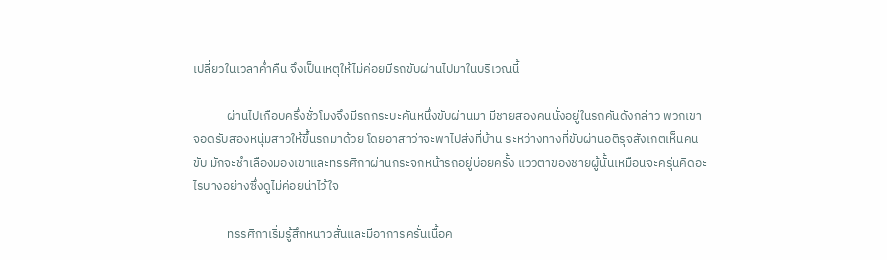เปลี่ยวในเวลาค่ำคืน จึงเป็นเหตุให้ไม่ค่อยมีรถขับผ่านไปมาในบริเวณนี้

            ผ่านไปเกือบครึ่งชั่วโมงจึงมีรถกระบะคันหนึ่งขับผ่านมา มีชายสองคนนั่งอยู่ในรถคันดังกล่าว พวกเขาจอดรับสองหนุ่มสาวให้ขึ้นรถมาด้วย โดยอาสาว่าจะพาไปส่งที่บ้าน ระหว่างทางที่ขับผ่านอติรุจสังเกตเห็นคนขับ มักจะชำเลืองมองเขาและทรรศิกาผ่านกระจกหน้ารถอยู่บ่อยครั้ง แววตาของชายผู้นั้นเหมือนจะครุ่นคิดอะไรบางอย่างซึ่งดูไม่ค่อยน่าไว้ใจ

            ทรรศิกาเริ่มรู้สึกหนาวสั่นและมีอาการครั่นเนื้อค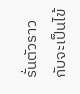รั่นตัวราวกับจะเป็นไข้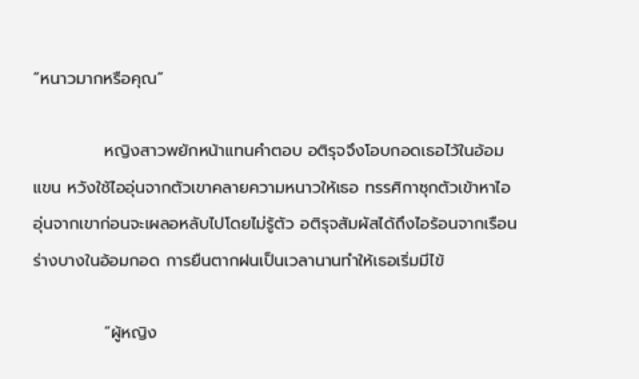“หนาวมากหรือคุณ”

            หญิงสาวพยักหน้าแทนคำตอบ อติรุจจึงโอบกอดเธอไว้ในอ้อมแขน หวังใช้ไออุ่นจากตัวเขาคลายความหนาวให้เธอ ทรรศิกาซุกตัวเข้าหาไออุ่นจากเขาก่อนจะเผลอหลับไปโดยไม่รู้ตัว อติรุจสัมผัสได้ถึงไอร้อนจากเรือนร่างบางในอ้อมกอด การยืนตากฝนเป็นเวลานานทำให้เธอเริ่มมีไข้

            “ผู้หญิง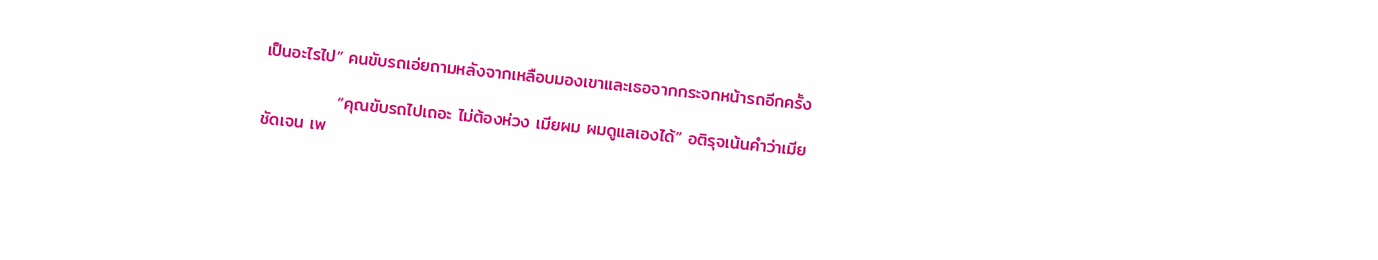เป็นอะไรไป” คนขับรถเอ่ยถามหลังจากเหลือบมองเขาและเธอจากกระจกหน้ารถอีกครั้ง

            “คุณขับรถไปเถอะ ไม่ต้องห่วง เมียผม ผมดูแลเองได้” อติรุจเน้นคำว่าเมียชัดเจน เพ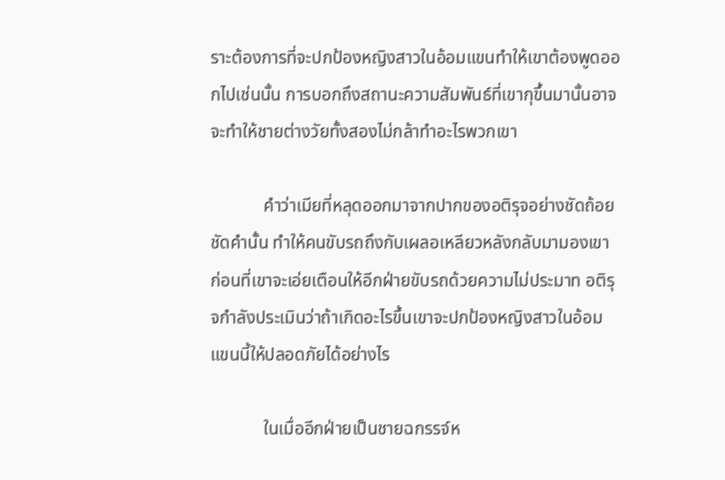ราะต้องการที่จะปกป้องหญิงสาวในอ้อมแขนทำให้เขาต้องพูดออกไปเช่นนั้น การบอกถึงสถานะความสัมพันธ์ที่เขากุขึ้นมานั้นอาจจะทำให้ชายต่างวัยทั้งสองไม่กล้าทำอะไรพวกเขา

            คำว่าเมียที่หลุดออกมาจากปากของอติรุจอย่างชัดถ้อยชัดคำนั้น ทำให้คนขับรถถึงกับเผลอเหลียวหลังกลับมามองเขา ก่อนที่เขาจะเอ่ยเตือนให้อีกฝ่ายขับรถด้วยความไม่ประมาท อติรุจกำลังประเมินว่าถ้าเกิดอะไรขึ้นเขาจะปกป้องหญิงสาวในอ้อมแขนนี้ให้ปลอดภัยได้อย่างไร

            ในเมื่ออีกฝ่ายเป็นชายฉกรรจ์ห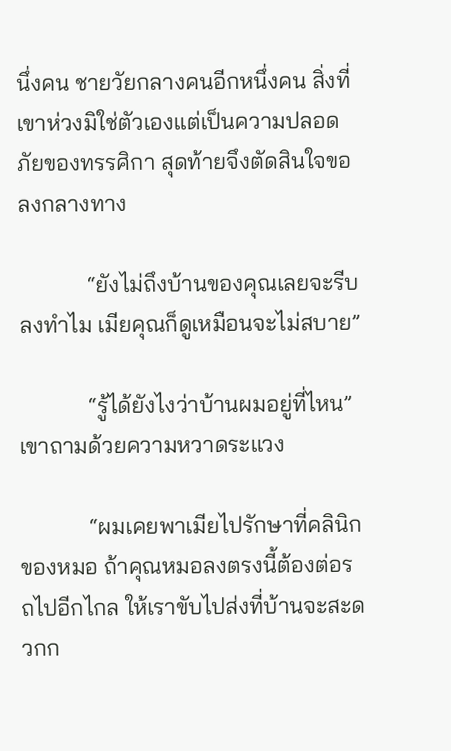นึ่งคน ชายวัยกลางคนอีกหนึ่งคน สิ่งที่เขาห่วงมิใช่ตัวเองแต่เป็นความปลอดภัยของทรรศิกา สุดท้ายจึงตัดสินใจขอลงกลางทาง

            “ยังไม่ถึงบ้านของคุณเลยจะรีบลงทำไม เมียคุณก็ดูเหมือนจะไม่สบาย”

            “รู้ได้ยังไงว่าบ้านผมอยู่ที่ไหน” เขาถามด้วยความหวาดระแวง

            “ผมเคยพาเมียไปรักษาที่คลินิกของหมอ ถ้าคุณหมอลงตรงนี้ต้องต่อรถไปอีกไกล ให้เราขับไปส่งที่บ้านจะสะดวกก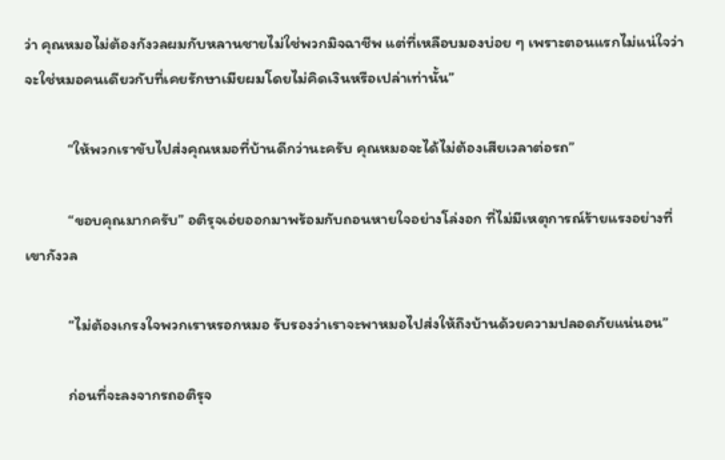ว่า คุณหมอไม่ต้องกังวลผมกับหลานชายไม่ใช่พวกมิจฉาชีพ แต่ที่เหลือบมองบ่อย ๆ เพราะตอนแรกไม่แน่ใจว่าจะใช่หมอคนเดียวกับที่เคยรักษาเมียผมโดยไม่คิดเงินหรือเปล่าเท่านั้น”

            “ให้พวกเราขับไปส่งคุณหมอที่บ้านดีกว่านะครับ คุณหมอจะได้ไม่ต้องเสียเวลาต่อรถ”

            “ขอบคุณมากครับ” อติรุจเอ่ยออกมาพร้อมกับถอนหายใจอย่างโล่งอก ที่ไม่มีเหตุการณ์ร้ายแรงอย่างที่เขากังวล

            “ไม่ต้องเกรงใจพวกเราหรอกหมอ รับรองว่าเราจะพาหมอไปส่งให้ถึงบ้านด้วยความปลอดภัยแน่นอน”

            ก่อนที่จะลงจากรถอติรุจ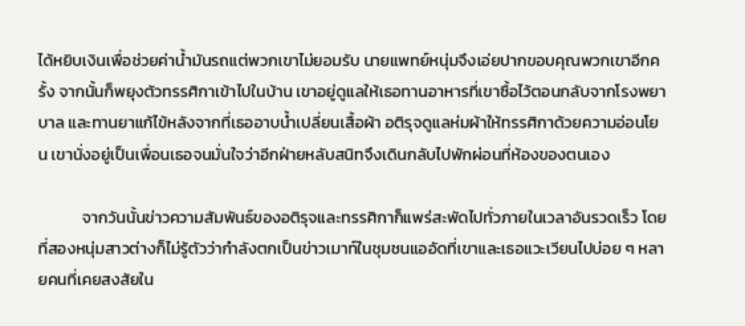ได้หยิบเงินเพื่อช่วยค่าน้ำมันรถแต่พวกเขาไม่ยอมรับ นายแพทย์หนุ่มจึงเอ่ยปากขอบคุณพวกเขาอีกครั้ง จากนั้นก็พยุงตัวทรรศิกาเข้าไปในบ้าน เขาอยู่ดูแลให้เธอทานอาหารที่เขาซื้อไว้ตอนกลับจากโรงพยาบาล และทานยาแก้ไข้หลังจากที่เธออาบน้ำเปลี่ยนเสื้อผ้า อติรุจดูแลห่มผ้าให้ทรรศิกาด้วยความอ่อนโยน เขานั่งอยู่เป็นเพื่อนเธอจนมั่นใจว่าอีกฝ่ายหลับสนิทจึงเดินกลับไปพักผ่อนที่ห้องของตนเอง

            จากวันนั้นข่าวความสัมพันธ์ของอติรุจและทรรศิกาก็แพร่สะพัดไปทั่วภายในเวลาอันรวดเร็ว โดยที่สองหนุ่มสาวต่างก็ไม่รู้ตัวว่ากำลังตกเป็นข่าวเมาท์ในชุมชนแออัดที่เขาและเธอแวะเวียนไปบ่อย ๆ หลายคนที่เคยสงสัยใน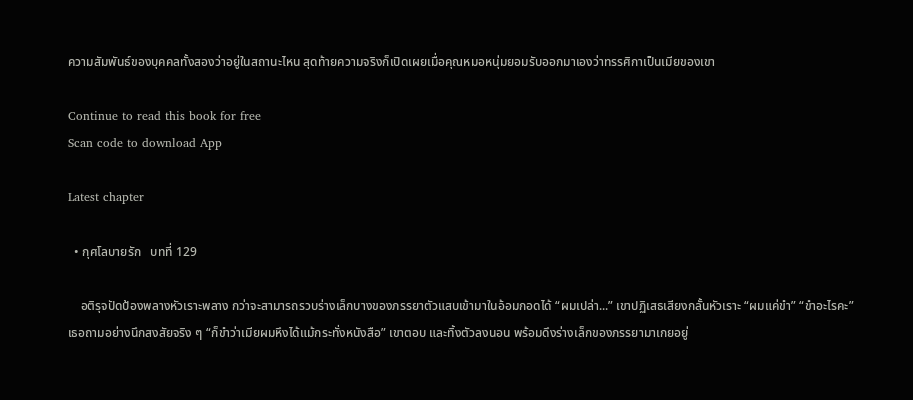ความสัมพันธ์ของบุคคลทั้งสองว่าอยู่ในสถานะไหน สุดท้ายความจริงก็เปิดเผยเมื่อคุณหมอหนุ่มยอมรับออกมาเองว่าทรรศิกาเป็นเมียของเขา

Continue to read this book for free
Scan code to download App

Latest chapter

  • กุศโลบายรัก   บทที่ 129

    อติรุจปัดป้องพลางหัวเราะพลาง กว่าจะสามารถรวบร่างเล็กบางของภรรยาตัวแสบเข้ามาในอ้อมกอดได้ “ผมเปล่า...” เขาปฏิเสธเสียงกลั้นหัวเราะ “ผมแค่ขำ” “ขำอะไรคะ” เธอถามอย่างนึกสงสัยจริง ๆ “ก็ขำว่าเมียผมหึงได้แม้กระทั่งหนังสือ” เขาตอบ และทิ้งตัวลงนอน พร้อมดึงร่างเล็กของภรรยามาเกยอยู่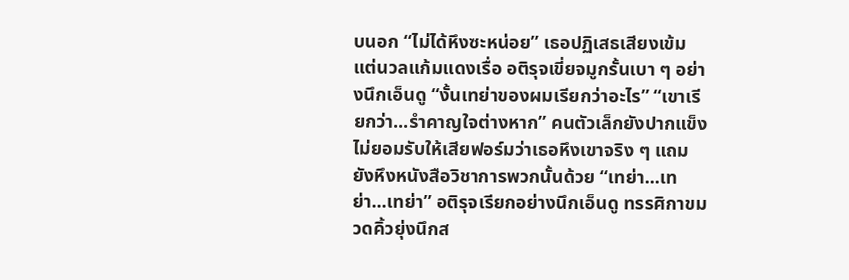บนอก “ไม่ได้หึงซะหน่อย” เธอปฏิเสธเสียงเข้ม แต่นวลแก้มแดงเรื่อ อติรุจเขี่ยจมูกรั้นเบา ๆ อย่างนึกเอ็นดู “งั้นเทย่าของผมเรียกว่าอะไร” “เขาเรียกว่า...รำคาญใจต่างหาก” คนตัวเล็กยังปากแข็งไม่ยอมรับให้เสียฟอร์มว่าเธอหึงเขาจริง ๆ แถมยังหึงหนังสือวิชาการพวกนั้นด้วย “เทย่า...เทย่า...เทย่า” อติรุจเรียกอย่างนึกเอ็นดู ทรรศิกาขมวดคิ้วยุ่งนึกส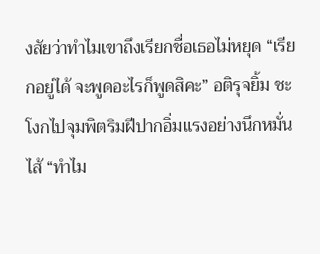งสัยว่าทำไมเขาถึงเรียกชื่อเธอไม่หยุด “เรียกอยู่ได้ จะพูดอะไรก็พูดสิคะ” อติรุจยิ้ม ชะโงกไปจุมพิตริมฝีปากอิ่มแรงอย่างนึกหมั่นไส้ “ทำไม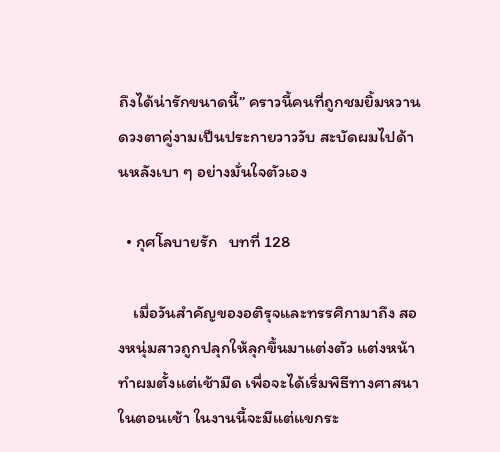ถึงได้น่ารักขนาดนี้” คราวนี้คนที่ถูกชมยิ้มหวาน ดวงตาคู่งามเป็นประกายวาววับ สะบัดผมไปด้านหลังเบา ๆ อย่างมั่นใจตัวเอง

  • กุศโลบายรัก   บทที่ 128

    เมื่อวันสำคัญของอติรุจและทรรศิกามาถึง สองหนุ่มสาวถูกปลุกให้ลุกขึ้นมาแต่งตัว แต่งหน้า ทำผมตั้งแต่เช้ามืด เพื่อจะได้เริ่มพิธีทางศาสนาในตอนเช้า ในงานนี้จะมีแต่แขกระ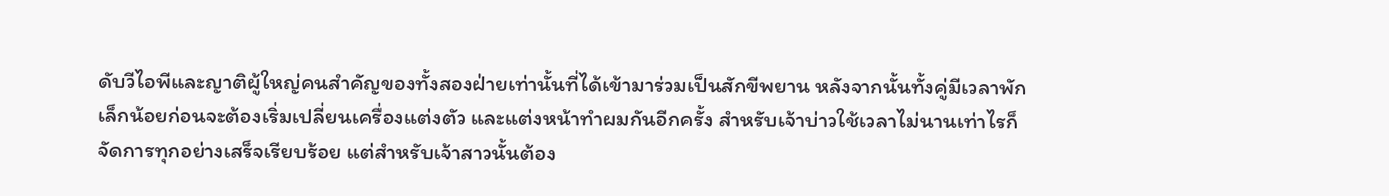ดับวีไอพีและญาติผู้ใหญ่คนสำคัญของทั้งสองฝ่ายเท่านั้นที่ได้เข้ามาร่วมเป็นสักขีพยาน หลังจากนั้นทั้งคู่มีเวลาพักเล็กน้อยก่อนจะต้องเริ่มเปลี่ยนเครื่องแต่งตัว และแต่งหน้าทำผมกันอีกครั้ง สำหรับเจ้าบ่าวใช้เวลาไม่นานเท่าไรก็จัดการทุกอย่างเสร็จเรียบร้อย แต่สำหรับเจ้าสาวนั้นต้อง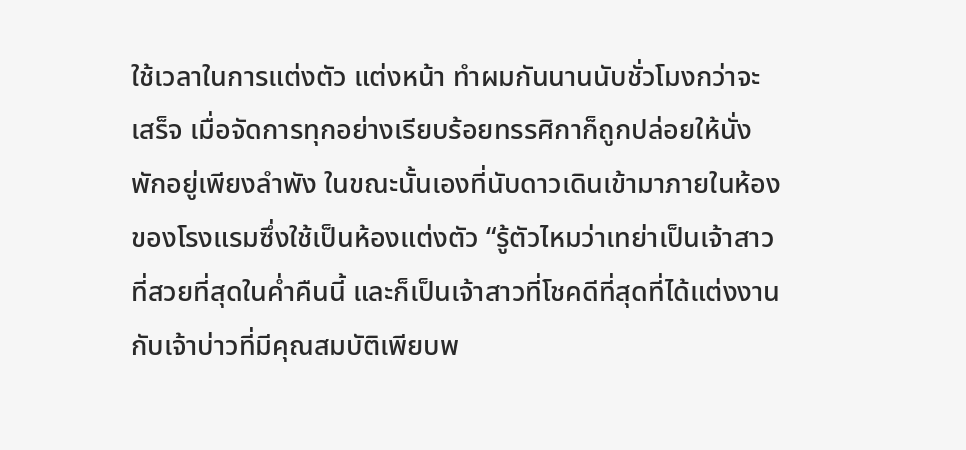ใช้เวลาในการแต่งตัว แต่งหน้า ทำผมกันนานนับชั่วโมงกว่าจะเสร็จ เมื่อจัดการทุกอย่างเรียบร้อยทรรศิกาก็ถูกปล่อยให้นั่งพักอยู่เพียงลำพัง ในขณะนั้นเองที่นับดาวเดินเข้ามาภายในห้องของโรงแรมซึ่งใช้เป็นห้องแต่งตัว “รู้ตัวไหมว่าเทย่าเป็นเจ้าสาวที่สวยที่สุดในค่ำคืนนี้ และก็เป็นเจ้าสาวที่โชคดีที่สุดที่ได้แต่งงานกับเจ้าบ่าวที่มีคุณสมบัติเพียบพ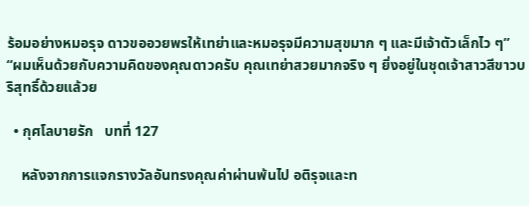ร้อมอย่างหมอรุจ ดาวขออวยพรให้เทย่าและหมอรุจมีความสุขมาก ๆ และมีเจ้าตัวเล็กไว ๆ” “ผมเห็นด้วยกับความคิดของคุณดาวครับ คุณเทย่าสวยมากจริง ๆ ยิ่งอยู่ในชุดเจ้าสาวสีขาวบริสุทธิ์ด้วยแล้วย

  • กุศโลบายรัก   บทที่ 127

    หลังจากการแจกรางวัลอันทรงคุณค่าผ่านพ้นไป อติรุจและท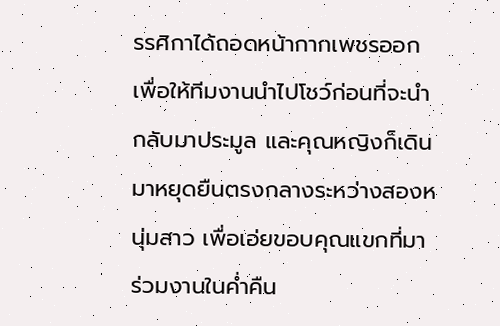รรศิกาได้ถอดหน้ากากเพชรออก เพื่อให้ทีมงานนำไปโชว์ก่อนที่จะนำกลับมาประมูล และคุณหญิงก็เดินมาหยุดยืนตรงกลางระหว่างสองหนุ่มสาว เพื่อเอ่ยขอบคุณแขกที่มาร่วมงานในค่ำคืน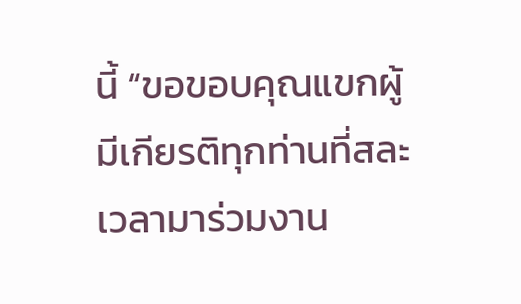นี้ “ขอขอบคุณแขกผู้มีเกียรติทุกท่านที่สละเวลามาร่วมงาน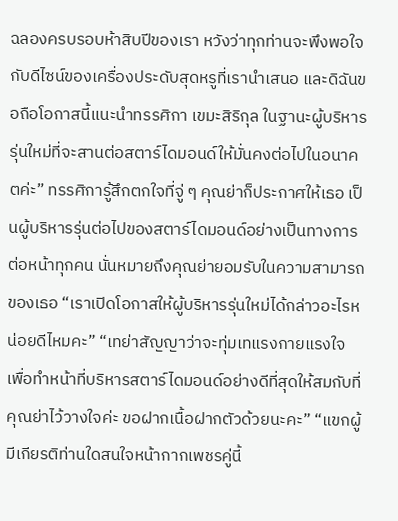ฉลองครบรอบห้าสิบปีของเรา หวังว่าทุกท่านจะพึงพอใจกับดีไซน์ของเครื่องประดับสุดหรูที่เรานำเสนอ และดิฉันขอถือโอกาสนี้แนะนำทรรศิกา เขมะสิริกุล ในฐานะผู้บริหารรุ่นใหม่ที่จะสานต่อสตาร์ไดมอนด์ให้มั่นคงต่อไปในอนาคตค่ะ” ทรรศิการู้สึกตกใจที่จู่ ๆ คุณย่าก็ประกาศให้เธอ เป็นผู้บริหารรุ่นต่อไปของสตาร์ไดมอนด์อย่างเป็นทางการต่อหน้าทุกคน นั่นหมายถึงคุณย่ายอมรับในความสามารถของเธอ “เราเปิดโอกาสให้ผู้บริหารรุ่นใหม่ได้กล่าวอะไรหน่อยดีไหมคะ” “เทย่าสัญญาว่าจะทุ่มเทแรงกายแรงใจ เพื่อทำหน้าที่บริหารสตาร์ไดมอนด์อย่างดีที่สุดให้สมกับที่คุณย่าไว้วางใจค่ะ ขอฝากเนื้อฝากตัวด้วยนะคะ” “แขกผู้มีเกียรติท่านใดสนใจหน้ากากเพชรคู่นี้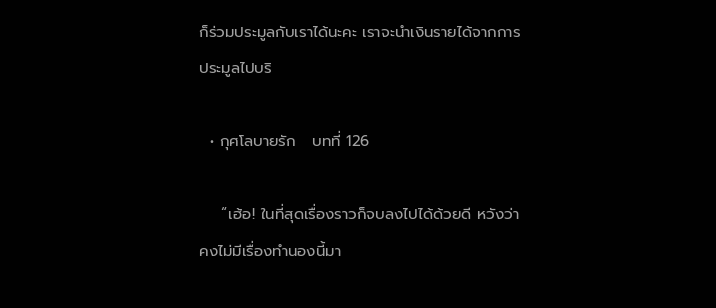ก็ร่วมประมูลกับเราได้นะคะ เราจะนำเงินรายได้จากการประมูลไปบริ

  • กุศโลบายรัก   บทที่ 126

    “เฮ้อ! ในที่สุดเรื่องราวก็จบลงไปได้ด้วยดี หวังว่าคงไม่มีเรื่องทำนองนี้มา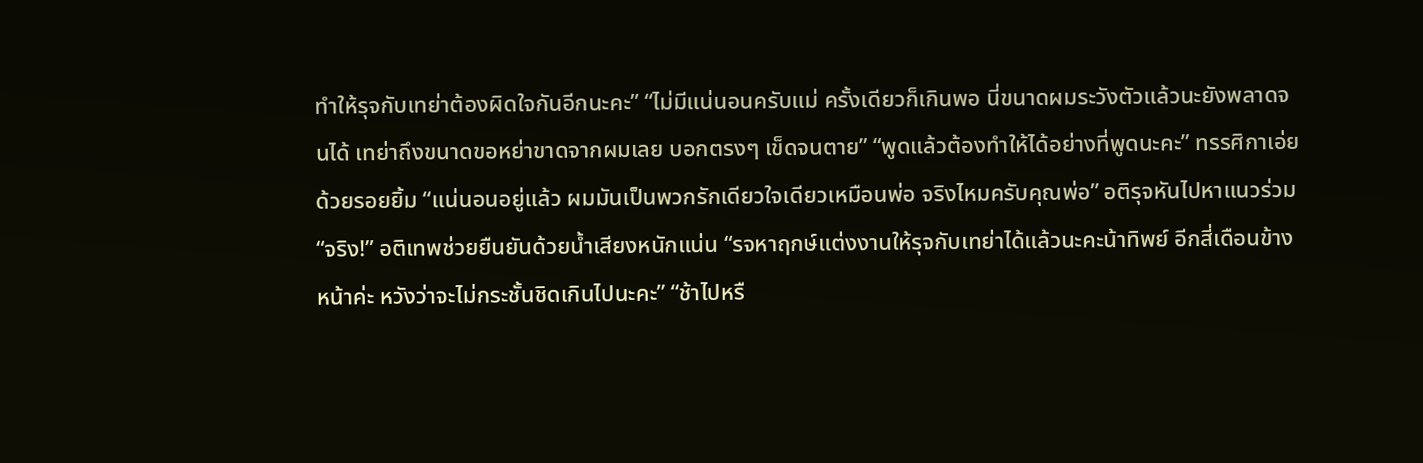ทำให้รุจกับเทย่าต้องผิดใจกันอีกนะคะ” “ไม่มีแน่นอนครับแม่ ครั้งเดียวก็เกินพอ นี่ขนาดผมระวังตัวแล้วนะยังพลาดจนได้ เทย่าถึงขนาดขอหย่าขาดจากผมเลย บอกตรงๆ เข็ดจนตาย” “พูดแล้วต้องทำให้ได้อย่างที่พูดนะคะ” ทรรศิกาเอ่ยด้วยรอยยิ้ม “แน่นอนอยู่แล้ว ผมมันเป็นพวกรักเดียวใจเดียวเหมือนพ่อ จริงไหมครับคุณพ่อ” อติรุจหันไปหาแนวร่วม “จริง!” อติเทพช่วยยืนยันด้วยน้ำเสียงหนักแน่น “รจหาฤกษ์แต่งงานให้รุจกับเทย่าได้แล้วนะคะน้าทิพย์ อีกสี่เดือนข้างหน้าค่ะ หวังว่าจะไม่กระชั้นชิดเกินไปนะคะ” “ช้าไปหรื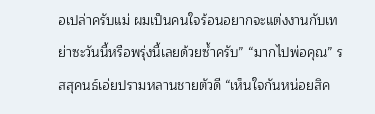อเปล่าครับแม่ ผมเป็นคนใจร้อนอยากจะแต่งงานกับเทย่าซะวันนี้หรือพรุ่งนี้เลยด้วยซ้ำครับ” “มากไปพ่อคุณ” รสสุคนธ์เอ่ยปรามหลานชายตัวดี “เห็นใจกันหน่อยสิค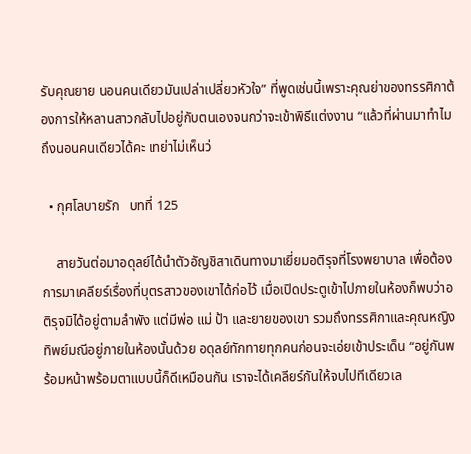รับคุณยาย นอนคนเดียวมันเปล่าเปลี่ยวหัวใจ” ที่พูดเช่นนี้เพราะคุณย่าของทรรศิกาต้องการให้หลานสาวกลับไปอยู่กับตนเองจนกว่าจะเข้าพิธีแต่งงาน “แล้วที่ผ่านมาทำไมถึงนอนคนเดียวได้คะ เทย่าไม่เห็นว่

  • กุศโลบายรัก   บทที่ 125

    สายวันต่อมาอดุลย์ได้นำตัวอัญชิสาเดินทางมาเยี่ยมอติรุจที่โรงพยาบาล เพื่อต้องการมาเคลียร์เรื่องที่บุตรสาวของเขาได้ก่อไว้ เมื่อเปิดประตูเข้าไปภายในห้องก็พบว่าอติรุจมิได้อยู่ตามลำพัง แต่มีพ่อ แม่ ป้า และยายของเขา รวมถึงทรรศิกาและคุณหญิงทิพย์มณีอยู่ภายในห้องนั้นด้วย อดุลย์ทักทายทุกคนก่อนจะเอ่ยเข้าประเด็น “อยู่กันพร้อมหน้าพร้อมตาแบบนี้ก็ดีเหมือนกัน เราจะได้เคลียร์กันให้จบไปทีเดียวเล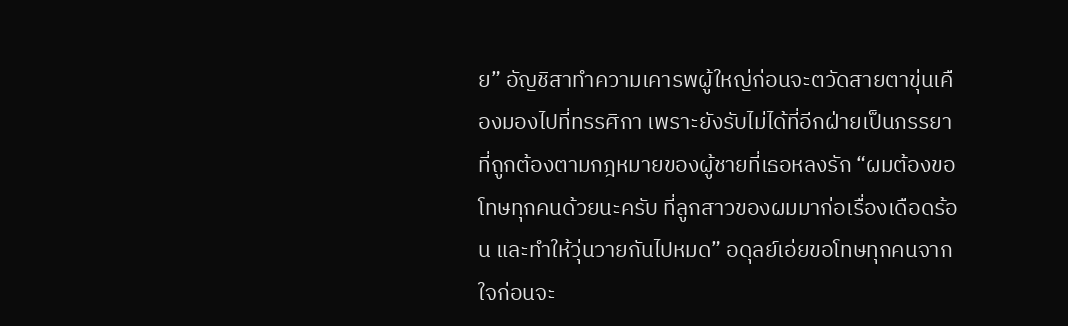ย” อัญชิสาทำความเคารพผู้ใหญ่ก่อนจะตวัดสายตาขุ่นเคืองมองไปที่ทรรศิกา เพราะยังรับไม่ได้ที่อีกฝ่ายเป็นภรรยาที่ถูกต้องตามกฎหมายของผู้ชายที่เธอหลงรัก “ผมต้องขอโทษทุกคนด้วยนะครับ ที่ลูกสาวของผมมาก่อเรื่องเดือดร้อน และทำให้วุ่นวายกันไปหมด” อดุลย์เอ่ยขอโทษทุกคนจากใจก่อนจะ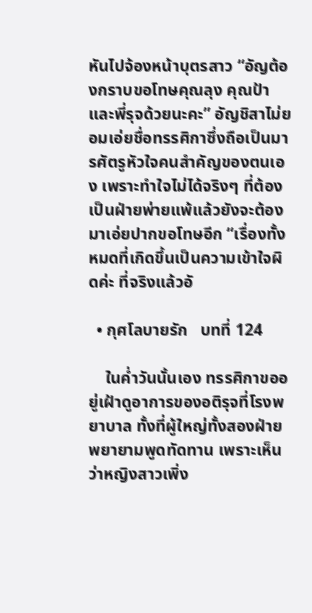หันไปจ้องหน้าบุตรสาว “อัญต้องกราบขอโทษคุณลุง คุณป้า และพี่รุจด้วยนะคะ” อัญชิสาไม่ยอมเอ่ยชื่อทรรศิกาซึ่งถือเป็นมารศัตรูหัวใจคนสำคัญของตนเอง เพราะทำใจไม่ได้จริงๆ ที่ต้องเป็นฝ่ายพ่ายแพ้แล้วยังจะต้องมาเอ่ยปากขอโทษอีก “เรื่องทั้งหมดที่เกิดขึ้นเป็นความเข้าใจผิดค่ะ ที่จริงแล้วอั

  • กุศโลบายรัก   บทที่ 124

    ในค่ำวันนั้นเอง ทรรศิกาขออยู่เฝ้าดูอาการของอติรุจที่โรงพยาบาล ทั้งที่ผู้ใหญ่ทั้งสองฝ่ายพยายามพูดทัดทาน เพราะเห็นว่าหญิงสาวเพิ่ง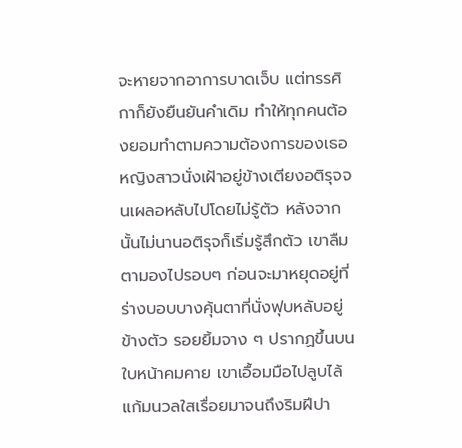จะหายจากอาการบาดเจ็บ แต่ทรรศิกาก็ยังยืนยันคำเดิม ทำให้ทุกคนต้องยอมทำตามความต้องการของเธอ หญิงสาวนั่งเฝ้าอยู่ข้างเตียงอติรุจจนเผลอหลับไปโดยไม่รู้ตัว หลังจากนั้นไม่นานอติรุจก็เริ่มรู้สึกตัว เขาลืมตามองไปรอบๆ ก่อนจะมาหยุดอยู่ที่ร่างบอบบางคุ้นตาที่นั่งฟุบหลับอยู่ข้างตัว รอยยิ้มจาง ๆ ปรากฏขึ้นบนใบหน้าคมคาย เขาเอื้อมมือไปลูบไล้แก้มนวลใสเรื่อยมาจนถึงริมฝีปา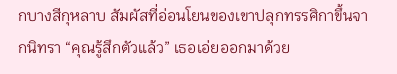กบางสีกุหลาบ สัมผัสที่อ่อนโยนของเขาปลุกทรรศิกาขึ้นจากนิทรา “คุณรู้สึกตัวแล้ว” เธอเอ่ยออกมาด้วย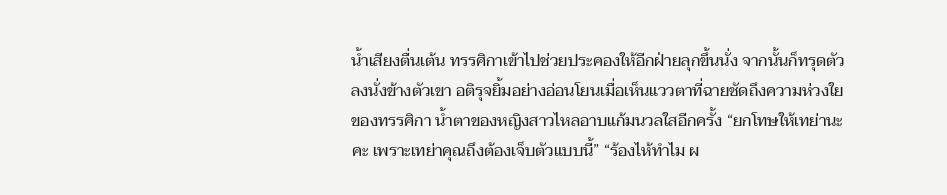น้ำเสียงตื่นเต้น ทรรศิกาเข้าไปช่วยประคองให้อีกฝ่ายลุกขึ้นนั่ง จากนั้นก็ทรุดตัวลงนั่งข้างตัวเขา อติรุจยิ้มอย่างอ่อนโยนเมื่อเห็นแววตาที่ฉายชัดถึงความห่วงใยของทรรศิกา น้ำตาของหญิงสาวไหลอาบแก้มนวลใสอีกครั้ง “ยกโทษให้เทย่านะคะ เพราะเทย่าคุณถึงต้องเจ็บตัวแบบนี้” “ร้องไห้ทำไม ผ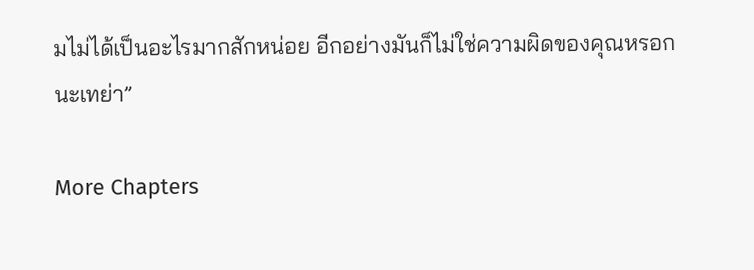มไม่ได้เป็นอะไรมากสักหน่อย อีกอย่างมันก็ไม่ใช่ความผิดของคุณหรอกนะเทย่า”

More Chapters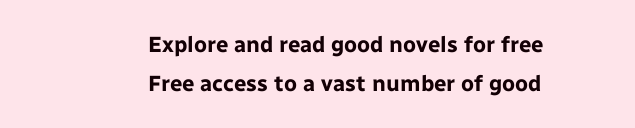Explore and read good novels for free
Free access to a vast number of good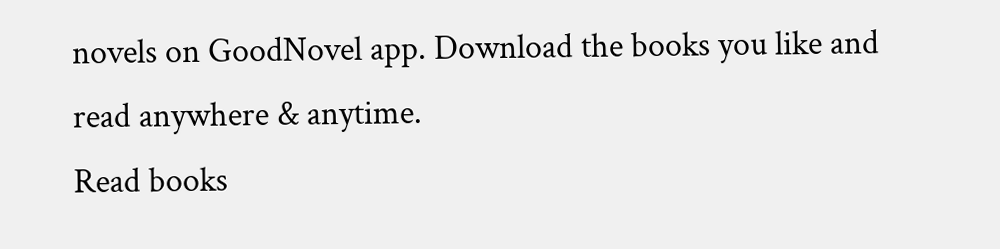novels on GoodNovel app. Download the books you like and read anywhere & anytime.
Read books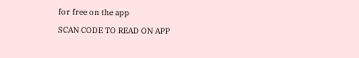for free on the app
SCAN CODE TO READ ON APP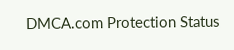DMCA.com Protection Status